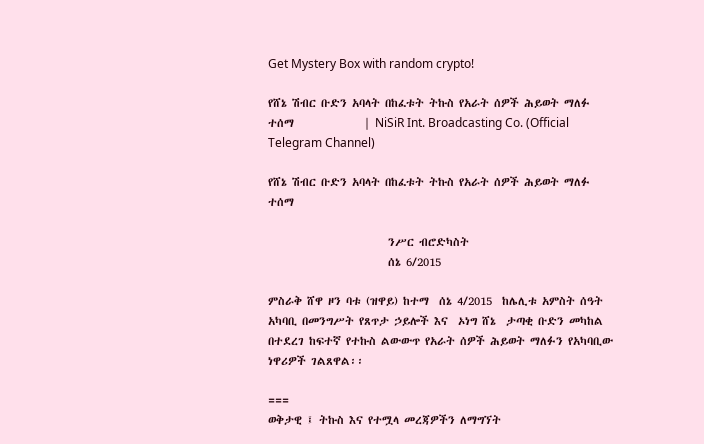Get Mystery Box with random crypto!

የሸኔ ሽብር ቡድን አባላት በከፈቱት ትኩስ የአራት ሰዎች ሕይወት ማለፉ ተሰማ              | NiSiR Int. Broadcasting Co. (Official Telegram Channel)

የሸኔ ሽብር ቡድን አባላት በከፈቱት ትኩስ የአራት ሰዎች ሕይወት ማለፉ ተሰማ

                        ንሥር ብሮድካስት
                        ሰኔ 6/2015

ምስራቅ ሸዋ ዞን ባቱ (ዝዋይ) ከተማ  ሰኔ 4/2015  ከሌሊቱ አምስት ሰዓት አካባቢ በመንግሥት የጸጥታ ኃይሎች እና  ኦነግ ሸኔ  ታጣቂ ቡድን መካከል በተደረገ ከፍተኛ የተኩስ ልውውጥ የአራት ሰዎች ሕይወት ማለፉን የአካባቢው ነዋሪዎች ገልጸዋል፡፡

===
ወቅታዊ ፤ ትኩስ እና የተሟላ መረጃዎችን ለማግኘት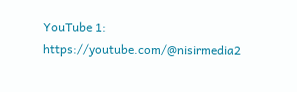YouTube 1: https://youtube.com/@nisirmedia2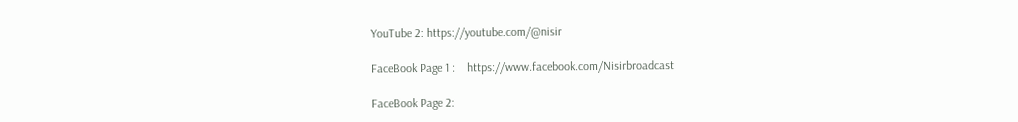YouTube 2: https://youtube.com/@nisir

FaceBook Page 1 :    https://www.facebook.com/Nisirbroadcast

FaceBook Page 2: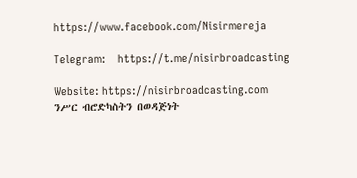https://www.facebook.com/Nisirmereja

Telegram:    https://t.me/nisirbroadcasting

Website: https://nisirbroadcasting.com
ንሥር ብሮድካስትን በወዳጅነት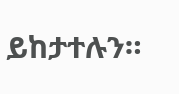ይከታተሉን።